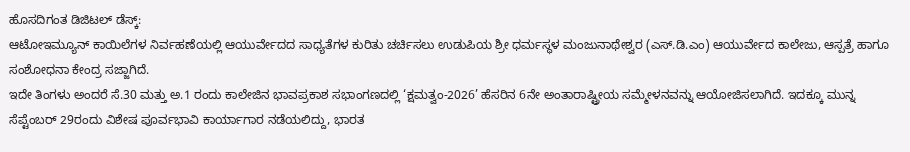ಹೊಸದಿಗಂತ ಡಿಜಿಟಲ್ ಡೆಸ್ಕ್:
ಆಟೋಇಮ್ಯೂನ್ ಕಾಯಿಲೆಗಳ ನಿರ್ವಹಣೆಯಲ್ಲಿ ಆಯುರ್ವೇದದ ಸಾಧ್ಯತೆಗಳ ಕುರಿತು ಚರ್ಚಿಸಲು ಉಡುಪಿಯ ಶ್ರೀ ಧರ್ಮಸ್ಥಳ ಮಂಜುನಾಥೇಶ್ವರ (ಎಸ್.ಡಿ.ಎಂ) ಆಯುರ್ವೇದ ಕಾಲೇಜು, ಆಸ್ಪತ್ರೆ ಹಾಗೂ ಸಂಶೋಧನಾ ಕೇಂದ್ರ ಸಜ್ಜಾಗಿದೆ.
ಇದೇ ತಿಂಗಳು ಅಂದರೆ ಸೆ.30 ಮತ್ತು ಅ.1 ರಂದು ಕಾಲೇಜಿನ ಭಾವಪ್ರಕಾಶ ಸಭಾಂಗಣದಲ್ಲಿ ‘ಕ್ಷಮತ್ವಂ-2026’ ಹೆಸರಿನ 6ನೇ ಅಂತಾರಾಷ್ಟ್ರೀಯ ಸಮ್ಮೇಳನವನ್ನು ಆಯೋಜಿಸಲಾಗಿದೆ. ಇದಕ್ಕೂ ಮುನ್ನ ಸೆಪ್ಟೆಂಬರ್ 29ರಂದು ವಿಶೇಷ ಪೂರ್ವಭಾವಿ ಕಾರ್ಯಾಗಾರ ನಡೆಯಲಿದ್ದು, ಭಾರತ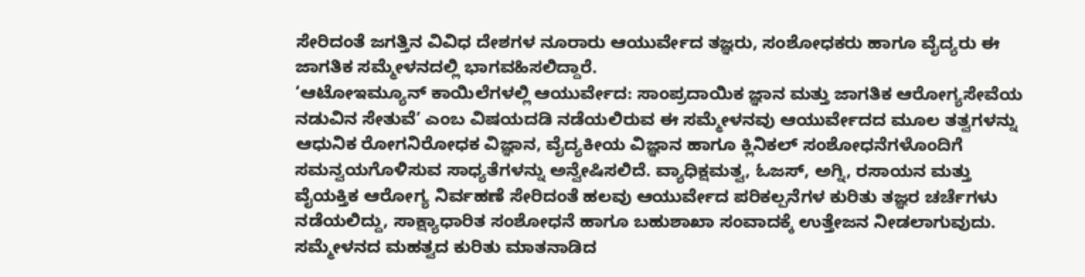ಸೇರಿದಂತೆ ಜಗತ್ತಿನ ವಿವಿಧ ದೇಶಗಳ ನೂರಾರು ಆಯುರ್ವೇದ ತಜ್ಞರು, ಸಂಶೋಧಕರು ಹಾಗೂ ವೈದ್ಯರು ಈ ಜಾಗತಿಕ ಸಮ್ಮೇಳನದಲ್ಲಿ ಭಾಗವಹಿಸಲಿದ್ದಾರೆ.
‘ಆಟೋಇಮ್ಯೂನ್ ಕಾಯಿಲೆಗಳಲ್ಲಿ ಆಯುರ್ವೇದ: ಸಾಂಪ್ರದಾಯಿಕ ಜ್ಞಾನ ಮತ್ತು ಜಾಗತಿಕ ಆರೋಗ್ಯಸೇವೆಯ ನಡುವಿನ ಸೇತುವೆ’ ಎಂಬ ವಿಷಯದಡಿ ನಡೆಯಲಿರುವ ಈ ಸಮ್ಮೇಳನವು ಆಯುರ್ವೇದದ ಮೂಲ ತತ್ವಗಳನ್ನು ಆಧುನಿಕ ರೋಗನಿರೋಧಕ ವಿಜ್ಞಾನ, ವೈದ್ಯಕೀಯ ವಿಜ್ಞಾನ ಹಾಗೂ ಕ್ಲಿನಿಕಲ್ ಸಂಶೋಧನೆಗಳೊಂದಿಗೆ ಸಮನ್ವಯಗೊಳಿಸುವ ಸಾಧ್ಯತೆಗಳನ್ನು ಅನ್ವೇಷಿಸಲಿದೆ. ವ್ಯಾಧಿಕ್ಷಮತ್ವ, ಓಜಸ್, ಅಗ್ನಿ, ರಸಾಯನ ಮತ್ತು ವೈಯಕ್ತಿಕ ಆರೋಗ್ಯ ನಿರ್ವಹಣೆ ಸೇರಿದಂತೆ ಹಲವು ಆಯುರ್ವೇದ ಪರಿಕಲ್ಪನೆಗಳ ಕುರಿತು ತಜ್ಞರ ಚರ್ಚೆಗಳು ನಡೆಯಲಿದ್ದು, ಸಾಕ್ಷ್ಯಾಧಾರಿತ ಸಂಶೋಧನೆ ಹಾಗೂ ಬಹುಶಾಖಾ ಸಂವಾದಕ್ಕೆ ಉತ್ತೇಜನ ನೀಡಲಾಗುವುದು.
ಸಮ್ಮೇಳನದ ಮಹತ್ವದ ಕುರಿತು ಮಾತನಾಡಿದ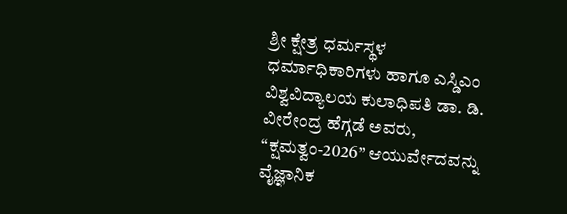ಶ್ರೀ ಕ್ಷೇತ್ರ ಧರ್ಮಸ್ಥಳ ಧರ್ಮಾಧಿಕಾರಿಗಳು ಹಾಗೂ ಎಸ್ಡಿಎಂ ವಿಶ್ವವಿದ್ಯಾಲಯ ಕುಲಾಧಿಪತಿ ಡಾ. ಡಿ. ವೀರೇಂದ್ರ ಹೆಗ್ಗಡೆ ಅವರು, “ಕ್ಷಮತ್ವಂ-2026” ಆಯುರ್ವೇದವನ್ನು ವೈಜ್ಞಾನಿಕ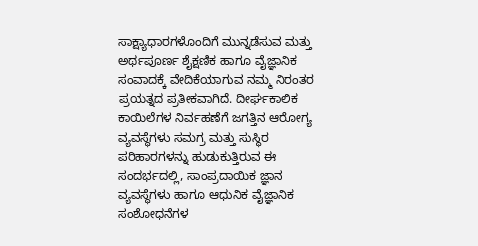ಸಾಕ್ಷ್ಯಾಧಾರಗಳೊಂದಿಗೆ ಮುನ್ನಡೆಸುವ ಮತ್ತು ಅರ್ಥಪೂರ್ಣ ಶೈಕ್ಷಣಿಕ ಹಾಗೂ ವೈಜ್ಞಾನಿಕ ಸಂವಾದಕ್ಕೆ ವೇದಿಕೆಯಾಗುವ ನಮ್ಮ ನಿರಂತರ ಪ್ರಯತ್ನದ ಪ್ರತೀಕವಾಗಿದೆ. ದೀರ್ಘಕಾಲಿಕ ಕಾಯಿಲೆಗಳ ನಿರ್ವಹಣೆಗೆ ಜಗತ್ತಿನ ಆರೋಗ್ಯ ವ್ಯವಸ್ಥೆಗಳು ಸಮಗ್ರ ಮತ್ತು ಸುಸ್ಥಿರ ಪರಿಹಾರಗಳನ್ನು ಹುಡುಕುತ್ತಿರುವ ಈ ಸಂದರ್ಭದಲ್ಲಿ, ಸಾಂಪ್ರದಾಯಿಕ ಜ್ಞಾನ ವ್ಯವಸ್ಥೆಗಳು ಹಾಗೂ ಆಧುನಿಕ ವೈಜ್ಞಾನಿಕ ಸಂಶೋಧನೆಗಳ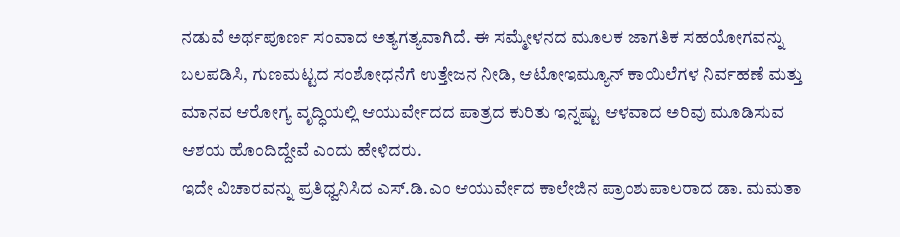ನಡುವೆ ಅರ್ಥಪೂರ್ಣ ಸಂವಾದ ಅತ್ಯಗತ್ಯವಾಗಿದೆ. ಈ ಸಮ್ಮೇಳನದ ಮೂಲಕ ಜಾಗತಿಕ ಸಹಯೋಗವನ್ನು ಬಲಪಡಿಸಿ, ಗುಣಮಟ್ಟದ ಸಂಶೋಧನೆಗೆ ಉತ್ತೇಜನ ನೀಡಿ, ಆಟೋಇಮ್ಯೂನ್ ಕಾಯಿಲೆಗಳ ನಿರ್ವಹಣೆ ಮತ್ತು ಮಾನವ ಆರೋಗ್ಯ ವೃದ್ಧಿಯಲ್ಲಿ ಆಯುರ್ವೇದದ ಪಾತ್ರದ ಕುರಿತು ಇನ್ನಷ್ಟು ಆಳವಾದ ಅರಿವು ಮೂಡಿಸುವ ಆಶಯ ಹೊಂದಿದ್ದೇವೆ ಎಂದು ಹೇಳಿದರು.
ಇದೇ ವಿಚಾರವನ್ನು ಪ್ರತಿಧ್ವನಿಸಿದ ಎಸ್.ಡಿ.ಎಂ ಆಯುರ್ವೇದ ಕಾಲೇಜಿನ ಪ್ರಾಂಶುಪಾಲರಾದ ಡಾ. ಮಮತಾ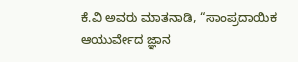ಕೆ.ವಿ ಅವರು ಮಾತನಾಡಿ, “ಸಾಂಪ್ರದಾಯಿಕ ಆಯುರ್ವೇದ ಜ್ಞಾನ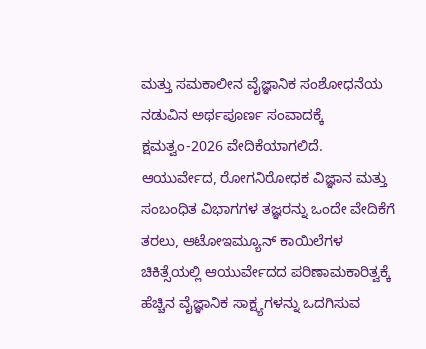ಮತ್ತು ಸಮಕಾಲೀನ ವೈಜ್ಞಾನಿಕ ಸಂಶೋಧನೆಯ ನಡುವಿನ ಅರ್ಥಪೂರ್ಣ ಸಂವಾದಕ್ಕೆ ಕ್ಷಮತ್ವಂ-2026 ವೇದಿಕೆಯಾಗಲಿದೆ. ಆಯುರ್ವೇದ, ರೋಗನಿರೋಧಕ ವಿಜ್ಞಾನ ಮತ್ತು ಸಂಬಂಧಿತ ವಿಭಾಗಗಳ ತಜ್ಞರನ್ನು ಒಂದೇ ವೇದಿಕೆಗೆ ತರಲು, ಆಟೋಇಮ್ಯೂನ್ ಕಾಯಿಲೆಗಳ ಚಿಕಿತ್ಸೆಯಲ್ಲಿ ಆಯುರ್ವೇದದ ಪರಿಣಾಮಕಾರಿತ್ವಕ್ಕೆ ಹೆಚ್ಚಿನ ವೈಜ್ಞಾನಿಕ ಸಾಕ್ಷ್ಯಗಳನ್ನು ಒದಗಿಸುವ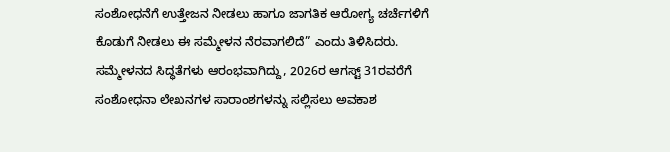ಸಂಶೋಧನೆಗೆ ಉತ್ತೇಜನ ನೀಡಲು ಹಾಗೂ ಜಾಗತಿಕ ಆರೋಗ್ಯ ಚರ್ಚೆಗಳಿಗೆ ಕೊಡುಗೆ ನೀಡಲು ಈ ಸಮ್ಮೇಳನ ನೆರವಾಗಲಿದೆ” ಎಂದು ತಿಳಿಸಿದರು.
ಸಮ್ಮೇಳನದ ಸಿದ್ಧತೆಗಳು ಆರಂಭವಾಗಿದ್ದು, 2026ರ ಆಗಸ್ಟ್ 31ರವರೆಗೆ ಸಂಶೋಧನಾ ಲೇಖನಗಳ ಸಾರಾಂಶಗಳನ್ನು ಸಲ್ಲಿಸಲು ಅವಕಾಶ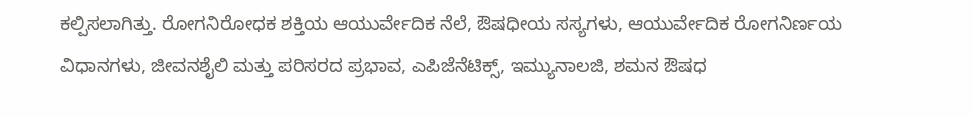ಕಲ್ಪಿಸಲಾಗಿತ್ತು. ರೋಗನಿರೋಧಕ ಶಕ್ತಿಯ ಆಯುರ್ವೇದಿಕ ನೆಲೆ, ಔಷಧೀಯ ಸಸ್ಯಗಳು, ಆಯುರ್ವೇದಿಕ ರೋಗನಿರ್ಣಯ ವಿಧಾನಗಳು, ಜೀವನಶೈಲಿ ಮತ್ತು ಪರಿಸರದ ಪ್ರಭಾವ, ಎಪಿಜೆನೆಟಿಕ್ಸ್, ಇಮ್ಯುನಾಲಜಿ, ಶಮನ ಔಷಧ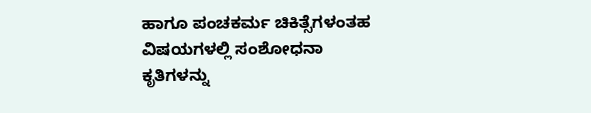ಹಾಗೂ ಪಂಚಕರ್ಮ ಚಿಕಿತ್ಸೆಗಳಂತಹ ವಿಷಯಗಳಲ್ಲಿ ಸಂಶೋಧನಾ ಕೃತಿಗಳನ್ನು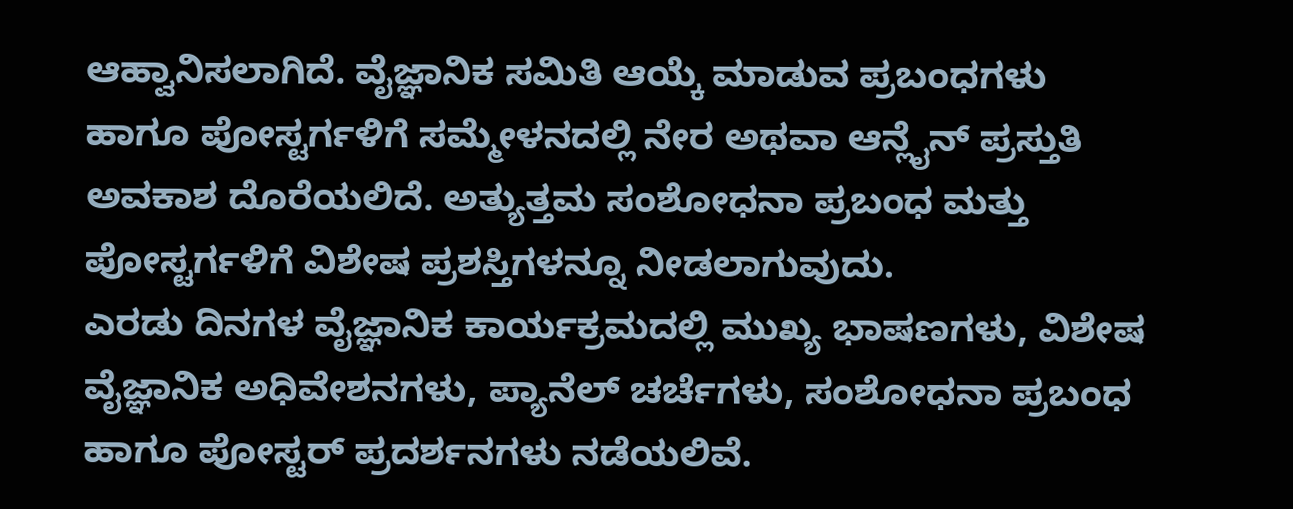ಆಹ್ವಾನಿಸಲಾಗಿದೆ. ವೈಜ್ಞಾನಿಕ ಸಮಿತಿ ಆಯ್ಕೆ ಮಾಡುವ ಪ್ರಬಂಧಗಳು ಹಾಗೂ ಪೋಸ್ಟರ್ಗಳಿಗೆ ಸಮ್ಮೇಳನದಲ್ಲಿ ನೇರ ಅಥವಾ ಆನ್ಲೈನ್ ಪ್ರಸ್ತುತಿ ಅವಕಾಶ ದೊರೆಯಲಿದೆ. ಅತ್ಯುತ್ತಮ ಸಂಶೋಧನಾ ಪ್ರಬಂಧ ಮತ್ತು ಪೋಸ್ಟರ್ಗಳಿಗೆ ವಿಶೇಷ ಪ್ರಶಸ್ತಿಗಳನ್ನೂ ನೀಡಲಾಗುವುದು.
ಎರಡು ದಿನಗಳ ವೈಜ್ಞಾನಿಕ ಕಾರ್ಯಕ್ರಮದಲ್ಲಿ ಮುಖ್ಯ ಭಾಷಣಗಳು, ವಿಶೇಷ ವೈಜ್ಞಾನಿಕ ಅಧಿವೇಶನಗಳು, ಪ್ಯಾನೆಲ್ ಚರ್ಚೆಗಳು, ಸಂಶೋಧನಾ ಪ್ರಬಂಧ ಹಾಗೂ ಪೋಸ್ಟರ್ ಪ್ರದರ್ಶನಗಳು ನಡೆಯಲಿವೆ.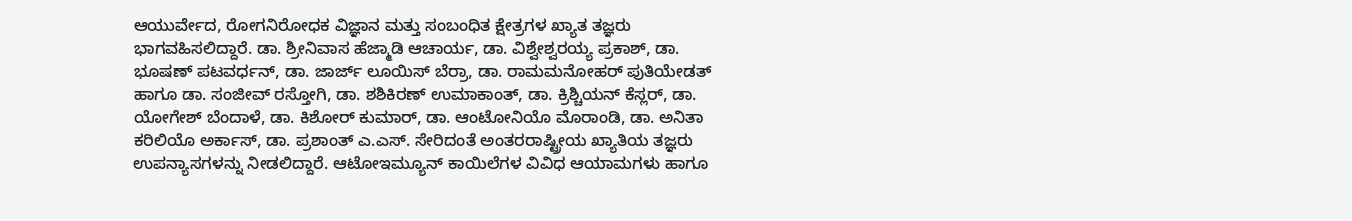ಆಯುರ್ವೇದ, ರೋಗನಿರೋಧಕ ವಿಜ್ಞಾನ ಮತ್ತು ಸಂಬಂಧಿತ ಕ್ಷೇತ್ರಗಳ ಖ್ಯಾತ ತಜ್ಞರು ಭಾಗವಹಿಸಲಿದ್ದಾರೆ. ಡಾ. ಶ್ರೀನಿವಾಸ ಹೆಜ್ಮಾಡಿ ಆಚಾರ್ಯ, ಡಾ. ವಿಶ್ವೇಶ್ವರಯ್ಯ ಪ್ರಕಾಶ್, ಡಾ. ಭೂಷಣ್ ಪಟವರ್ಧನ್, ಡಾ. ಜಾರ್ಜ್ ಲೂಯಿಸ್ ಬೆರ್ರಾ, ಡಾ. ರಾಮಮನೋಹರ್ ಪುತಿಯೇಡತ್ ಹಾಗೂ ಡಾ. ಸಂಜೀವ್ ರಸ್ತೋಗಿ, ಡಾ. ಶಶಿಕಿರಣ್ ಉಮಾಕಾಂತ್, ಡಾ. ಕ್ರಿಶ್ಚಿಯನ್ ಕೆಸ್ಲರ್, ಡಾ. ಯೋಗೇಶ್ ಬೆಂದಾಳೆ, ಡಾ. ಕಿಶೋರ್ ಕುಮಾರ್, ಡಾ. ಆಂಟೋನಿಯೊ ಮೊರಾಂಡಿ, ಡಾ. ಅನಿತಾ ಕರಿಲಿಯೊ ಅರ್ಕಾಸ್, ಡಾ. ಪ್ರಶಾಂತ್ ಎ.ಎಸ್. ಸೇರಿದಂತೆ ಅಂತರರಾಷ್ಟ್ರೀಯ ಖ್ಯಾತಿಯ ತಜ್ಞರು ಉಪನ್ಯಾಸಗಳನ್ನು ನೀಡಲಿದ್ದಾರೆ. ಆಟೋಇಮ್ಯೂನ್ ಕಾಯಿಲೆಗಳ ವಿವಿಧ ಆಯಾಮಗಳು ಹಾಗೂ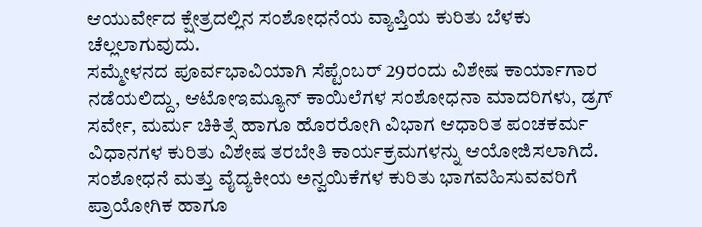ಆಯುರ್ವೇದ ಕ್ಷೇತ್ರದಲ್ಲಿನ ಸಂಶೋಧನೆಯ ವ್ಯಾಪ್ತಿಯ ಕುರಿತು ಬೆಳಕು ಚೆಲ್ಲಲಾಗುವುದು.
ಸಮ್ಮೇಳನದ ಪೂರ್ವಭಾವಿಯಾಗಿ ಸೆಪ್ಟೆಂಬರ್ 29ರಂದು ವಿಶೇಷ ಕಾರ್ಯಾಗಾರ ನಡೆಯಲಿದ್ದು, ಆಟೋಇಮ್ಯೂನ್ ಕಾಯಿಲೆಗಳ ಸಂಶೋಧನಾ ಮಾದರಿಗಳು, ಡ್ರಗ್ ಸರ್ವೇ, ಮರ್ಮ ಚಿಕಿತ್ಸೆ ಹಾಗೂ ಹೊರರೋಗಿ ವಿಭಾಗ ಆಧಾರಿತ ಪಂಚಕರ್ಮ ವಿಧಾನಗಳ ಕುರಿತು ವಿಶೇಷ ತರಬೇತಿ ಕಾರ್ಯಕ್ರಮಗಳನ್ನು ಆಯೋಜಿಸಲಾಗಿದೆ. ಸಂಶೋಧನೆ ಮತ್ತು ವೈದ್ಯಕೀಯ ಅನ್ವಯಿಕೆಗಳ ಕುರಿತು ಭಾಗವಹಿಸುವವರಿಗೆ ಪ್ರಾಯೋಗಿಕ ಹಾಗೂ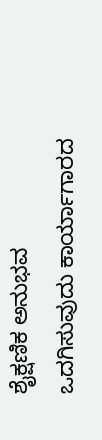ಶೈಕ್ಷಣಿಕ ಅನುಭವ ಒದಗಿಸುವುದು ಕಾರ್ಯಾಗಾರದ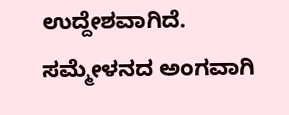ಉದ್ದೇಶವಾಗಿದೆ.
ಸಮ್ಮೇಳನದ ಅಂಗವಾಗಿ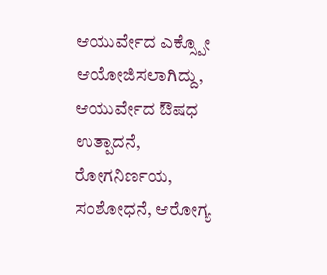ಆಯುರ್ವೇದ ಎಕ್ಸ್ಪೋ ಆಯೋಜಿಸಲಾಗಿದ್ದು, ಆಯುರ್ವೇದ ಔಷಧ ಉತ್ಪಾದನೆ, ರೋಗನಿರ್ಣಯ, ಸಂಶೋಧನೆ, ಆರೋಗ್ಯ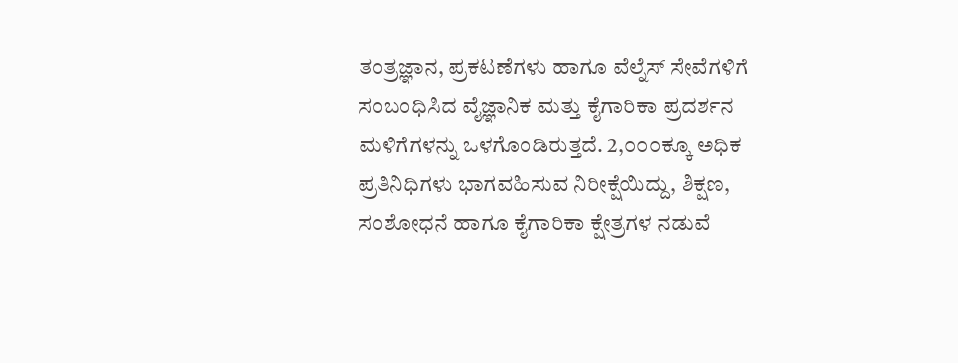ತಂತ್ರಜ್ಞಾನ, ಪ್ರಕಟಣೆಗಳು ಹಾಗೂ ವೆಲ್ನೆಸ್ ಸೇವೆಗಳಿಗೆ ಸಂಬಂಧಿಸಿದ ವೈಜ್ಞಾನಿಕ ಮತ್ತು ಕೈಗಾರಿಕಾ ಪ್ರದರ್ಶನ ಮಳಿಗೆಗಳನ್ನು ಒಳಗೊಂಡಿರುತ್ತದೆ. 2,೦೦೦ಕ್ಕೂ ಅಧಿಕ ಪ್ರತಿನಿಧಿಗಳು ಭಾಗವಹಿಸುವ ನಿರೀಕ್ಷೆಯಿದ್ದು, ಶಿಕ್ಷಣ, ಸಂಶೋಧನೆ ಹಾಗೂ ಕೈಗಾರಿಕಾ ಕ್ಷೇತ್ರಗಳ ನಡುವೆ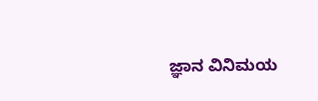ಜ್ಞಾನ ವಿನಿಮಯ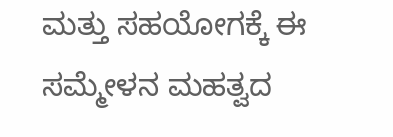ಮತ್ತು ಸಹಯೋಗಕ್ಕೆ ಈ ಸಮ್ಮೇಳನ ಮಹತ್ವದ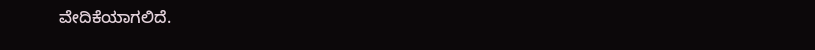ವೇದಿಕೆಯಾಗಲಿದೆ.